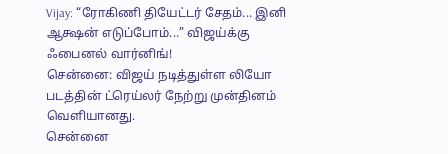Vijay: “ரோகிணி தியேட்டர் சேதம்... இனி ஆக்ஷன் எடுப்போம்...” விஜய்க்கு ஃபைனல் வார்னிங்!
சென்னை: விஜய் நடித்துள்ள லியோ படத்தின் ட்ரெய்லர் நேற்று முன்தினம் வெளியானது.
சென்னை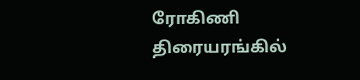ரோகிணி திரையரங்கில்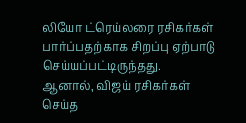லியோ ட்ரெய்லரை ரசிகர்கள் பார்ப்பதற்காக சிறப்பு ஏற்பாடு செய்யப்பட்டிருந்தது.
ஆனால், விஜய் ரசிகர்கள் செய்த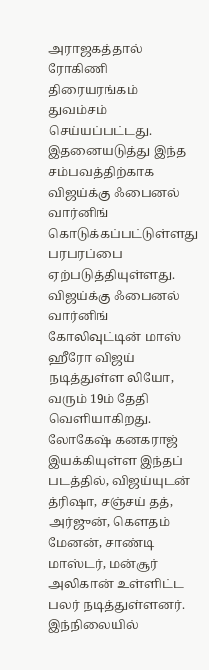அராஜகத்தால் ரோகிணி திரையரங்கம் துவம்சம் செய்யப்பட்டது.
இதனையடுத்து இந்த சம்பவத்திற்காக விஜய்க்கு ஃபைனல் வார்னிங் கொடுக்கப்பட்டுள்ளது பரபரப்பை ஏற்படுத்தியுள்ளது.
விஜய்க்கு ஃபைனல் வார்னிங்
கோலிவுட்டின் மாஸ் ஹீரோ விஜய் நடித்துள்ள லியோ, வரும் 19ம் தேதி வெளியாகிறது. லோகேஷ் கனகராஜ் இயக்கியுள்ள இந்தப் படத்தில், விஜய்யுடன் த்ரிஷா, சஞ்சய் தத், அர்ஜுன், கெளதம் மேனன், சாண்டி மாஸ்டர், மன்சூர் அலிகான் உள்ளிட்ட பலர் நடித்துள்ளனர். இந்நிலையில்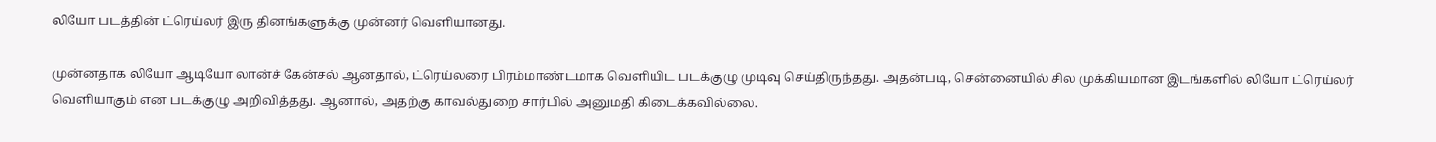லியோ படத்தின் ட்ரெய்லர் இரு தினங்களுக்கு முன்னர் வெளியானது.

முன்னதாக லியோ ஆடியோ லான்ச் கேன்சல் ஆனதால், ட்ரெய்லரை பிரம்மாண்டமாக வெளியிட படக்குழு முடிவு செய்திருந்தது. அதன்படி, சென்னையில் சில முக்கியமான இடங்களில் லியோ ட்ரெய்லர் வெளியாகும் என படக்குழு அறிவித்தது. ஆனால், அதற்கு காவல்துறை சார்பில் அனுமதி கிடைக்கவில்லை.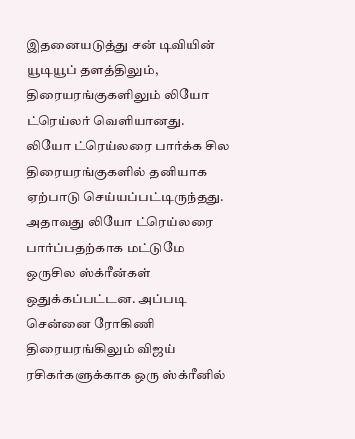இதனையடுத்து சன் டிவியின் யூடியூப் தளத்திலும், திரையரங்குகளிலும் லியோ ட்ரெய்லர் வெளியானது.
லியோ ட்ரெய்லரை பார்க்க சில திரையரங்குகளில் தனியாக ஏற்பாடு செய்யப்பட்டிருந்தது. அதாவது லியோ ட்ரெய்லரை பார்ப்பதற்காக மட்டுமே ஒருசில ஸ்க்ரீன்கள் ஒதுக்கப்பட்டன. அப்படி சென்னை ரோகிணி திரையரங்கிலும் விஜய் ரசிகர்களுக்காக ஒரு ஸ்க்ரீனில்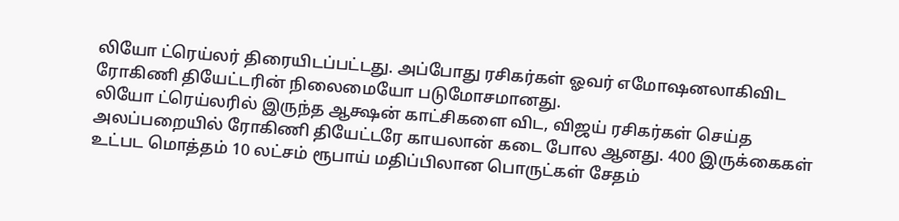லியோ ட்ரெய்லர் திரையிடப்பட்டது. அப்போது ரசிகர்கள் ஓவர் எமோஷனலாகிவிட ரோகிணி தியேட்டரின் நிலைமையோ படுமோசமானது.
லியோ ட்ரெய்லரில் இருந்த ஆக்ஷன் காட்சிகளை விட, விஜய் ரசிகர்கள் செய்த அலப்பறையில் ரோகிணி தியேட்டரே காயலான் கடை போல ஆனது. 400 இருக்கைகள் உட்பட மொத்தம் 10 லட்சம் ரூபாய் மதிப்பிலான பொருட்கள் சேதம்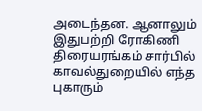அடைந்தன. ஆனாலும் இதுபற்றி ரோகிணி திரையரங்கம் சார்பில் காவல்துறையில் எந்த புகாரும்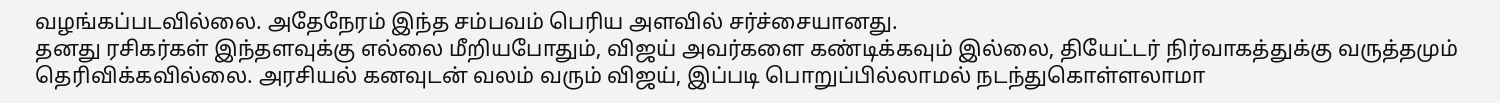வழங்கப்படவில்லை. அதேநேரம் இந்த சம்பவம் பெரிய அளவில் சர்ச்சையானது.
தனது ரசிகர்கள் இந்தளவுக்கு எல்லை மீறியபோதும், விஜய் அவர்களை கண்டிக்கவும் இல்லை, தியேட்டர் நிர்வாகத்துக்கு வருத்தமும் தெரிவிக்கவில்லை. அரசியல் கனவுடன் வலம் வரும் விஜய், இப்படி பொறுப்பில்லாமல் நடந்துகொள்ளலாமா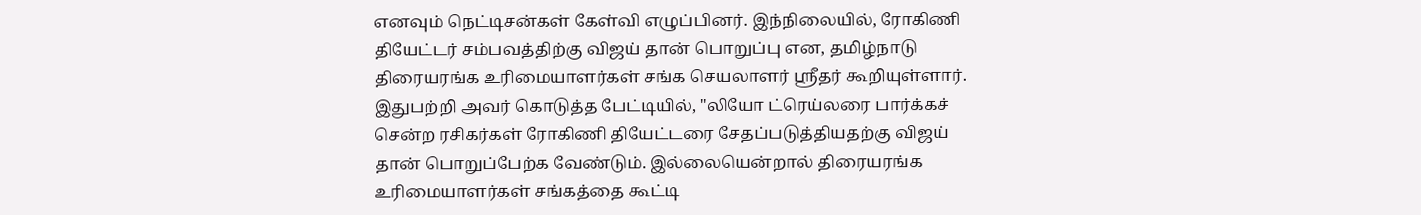எனவும் நெட்டிசன்கள் கேள்வி எழுப்பினர். இந்நிலையில், ரோகிணி தியேட்டர் சம்பவத்திற்கு விஜய் தான் பொறுப்பு என, தமிழ்நாடு திரையரங்க உரிமையாளர்கள் சங்க செயலாளர் ஸ்ரீதர் கூறியுள்ளார்.
இதுபற்றி அவர் கொடுத்த பேட்டியில், "லியோ ட்ரெய்லரை பார்க்கச் சென்ற ரசிகர்கள் ரோகிணி தியேட்டரை சேதப்படுத்தியதற்கு விஜய் தான் பொறுப்பேற்க வேண்டும். இல்லையென்றால் திரையரங்க உரிமையாளர்கள் சங்கத்தை கூட்டி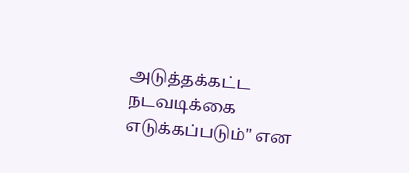அடுத்தக்கட்ட நடவடிக்கை எடுக்கப்படும்" என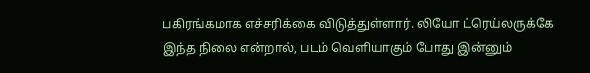பகிரங்கமாக எச்சரிக்கை விடுத்துள்ளார். லியோ ட்ரெய்லருக்கே இந்த நிலை என்றால், படம் வெளியாகும் போது இன்னும்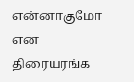என்னாகுமோ என திரையரங்க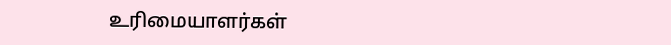உரிமையாளர்கள்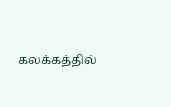கலக்கத்தில்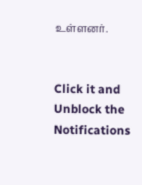உள்ளனர்.


Click it and Unblock the Notifications